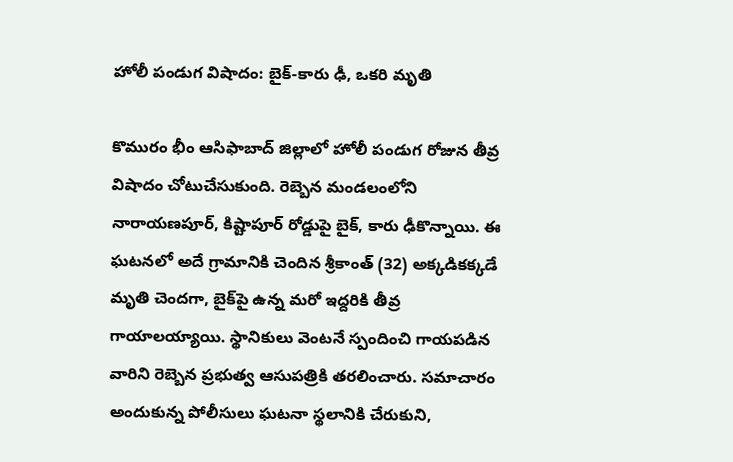హోలీ పండుగ విషాదం: బైక్-కారు ఢీ, ఒకరి మృతి

కొమురం భీం ఆసిఫాబాద్ జిల్లాలో హోలీ పండుగ రోజున తీవ్ర విషాదం చోటుచేసుకుంది. రెబ్బెన మండలంలోని నారాయణపూర్, కిష్టాపూర్ రోడ్డుపై బైక్, కారు ఢీకొన్నాయి. ఈ ఘటనలో అదే గ్రామానికి చెందిన శ్రీకాంత్ (32) అక్కడికక్కడే మృతి చెందగా, బైక్‌పై ఉన్న మరో ఇద్దరికి తీవ్ర గాయాలయ్యాయి. స్థానికులు వెంటనే స్పందించి గాయపడిన వారిని రెబ్బెన ప్రభుత్వ ఆసుపత్రికి తరలించారు. సమాచారం అందుకున్న పోలీసులు ఘటనా స్థలానికి చేరుకుని,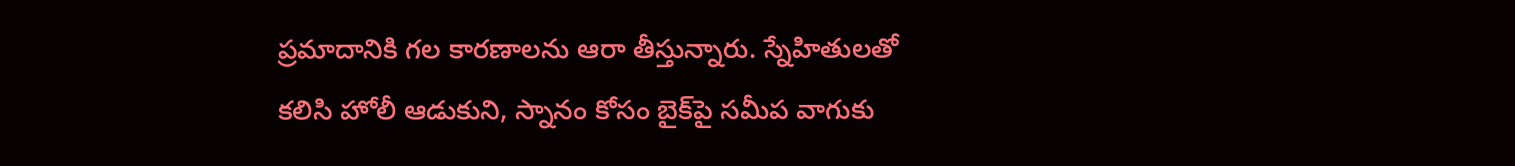ప్రమాదానికి గల కారణాలను ఆరా తీస్తున్నారు. స్నేహితులతో కలిసి హోలీ ఆడుకుని, స్నానం కోసం బైక్‌పై సమీప వాగుకు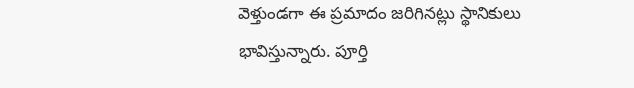వెళ్తుండగా ఈ ప్రమాదం జరిగినట్లు స్థానికులు భావిస్తున్నారు. పూర్తి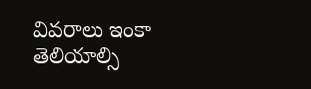వివరాలు ఇంకా తెలియాల్సి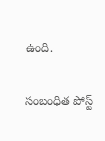ఉంది.

సంబంధిత పోస్ట్